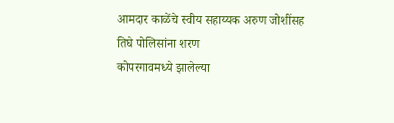आमदार काळेंचे स्वीय सहाय्यक अरुण जोशींसह तिघे पोलिसांना शरण
कोपरगावमध्ये झालेल्या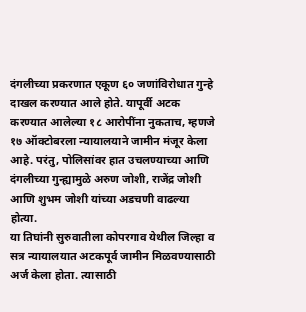दंगलीच्या प्रकरणात एकूण ६० जणांविरोधात गुन्हे दाखल करण्यात आले होते. यापूर्वी अटक करण्यात आलेल्या १८ आरोपींना नुकताच, म्हणजे १७ ऑक्टोबरला न्यायालयाने जामीन मंजूर केला आहे. परंतु, पोलिसांवर हात उचलण्याच्या आणि दंगलीच्या गुन्ह्यामुळे अरुण जोशी, राजेंद्र जोशी आणि शुभम जोशी यांच्या अडचणी वाढल्या होत्या.
या तिघांनी सुरुवातीला कोपरगाव येथील जिल्हा व सत्र न्यायालयात अटकपूर्व जामीन मिळवण्यासाठी अर्ज केला होता. त्यासाठी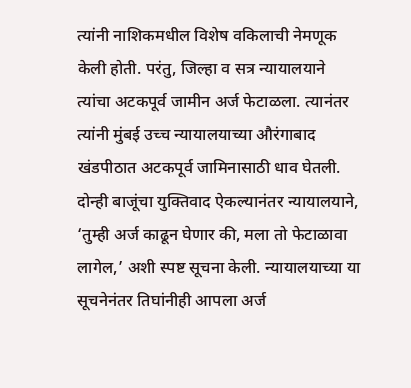त्यांनी नाशिकमधील विशेष वकिलाची नेमणूक केली होती. परंतु, जिल्हा व सत्र न्यायालयाने त्यांचा अटकपूर्व जामीन अर्ज फेटाळला. त्यानंतर त्यांनी मुंबई उच्च न्यायालयाच्या औरंगाबाद खंडपीठात अटकपूर्व जामिनासाठी धाव घेतली. दोन्ही बाजूंचा युक्तिवाद ऐकल्यानंतर न्यायालयाने, ‘तुम्ही अर्ज काढून घेणार की, मला तो फेटाळावा लागेल,’ अशी स्पष्ट सूचना केली. न्यायालयाच्या या सूचनेनंतर तिघांनीही आपला अर्ज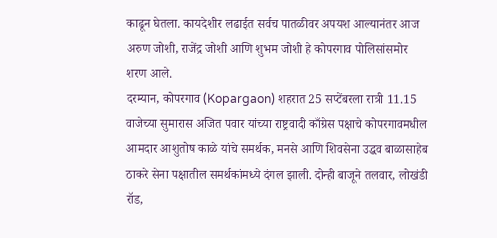काढून घेतला. कायदेशीर लढाईत सर्वच पातळीवर अपयश आल्यानंतर आज अरुण जोशी, राजेंद्र जोशी आणि शुभम जोशी हे कोपरगाव पोलिसांसमोर शरण आले.
दरम्यान, कोपरगाव (Kopargaon) शहरात 25 सप्टेंबरला रात्री 11.15 वाजेच्या सुमारास अजित पवार यांच्या राष्ट्रवादी काँग्रेस पक्षाचे कोपरगावमधील आमदार आशुतोष काळे यांचे समर्थक, मनसे आणि शिवसेना उद्धव बाळासाहेब ठाकरे सेना पक्षातील समर्थकांमध्ये दंगल झाली. दोन्ही बाजूने तलवार, लोखंडी रॉड,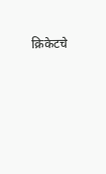क्रिकेटचे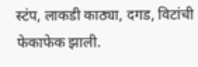स्टंप, लाकडी काठ्या, दगड, विटांची फेकाफेक झाली.